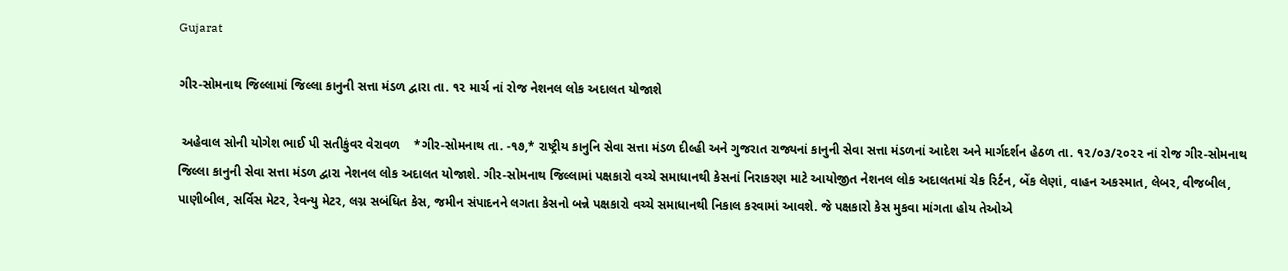Gujarat

ગીર-સોમનાથ જિલ્લામાં જિલ્લા કાનુની સત્તા મંડળ દ્વારા તા. ૧૨ માર્ચ નાં રોજ નેશનલ લોક અદાલત યોજાશે

 અહેવાલ સોની યોગેશ ભાઈ પી સતીકુંવર વેરાવળ    *ગીર-સોમનાથ તા. -૧૭,* રાષ્ટ્રીય કાનુનિ સેવા સત્તા મંડળ દીલ્હી અને ગુજરાત રાજ્યનાં કાનુની સેવા સત્તા મંડળનાં આદેશ અને માર્ગદર્શન હેઠળ તા. ૧૨/૦૩/૨૦૨૨ નાં રોજ ગીર-સોમનાથ જિલ્લા કાનુની સેવા સત્તા મંડળ દ્વારા નેશનલ લોક અદાલત યોજાશે. ગીર-સોમનાથ જિલ્લામાં પક્ષકારો વચ્ચે સમાધાનથી કેસનાં નિરાકરણ માટે આયોજીત નેશનલ લોક અદાલતમાં ચેક રિર્ટન, બેંક લેણાં, વાહન અકસ્માત, લેબર, વીજબીલ, પાણીબીલ, સર્વિસ મેટર, રેવન્યુ મેટર, લગ્ન સબંધિત કેસ, જમીન સંપાદનને લગતા કેસનો બન્ને પક્ષકારો વચ્ચે સમાધાનથી નિકાલ કરવામાં આવશે. જે પક્ષકારો કેસ મુકવા માંગતા હોય તેઓએ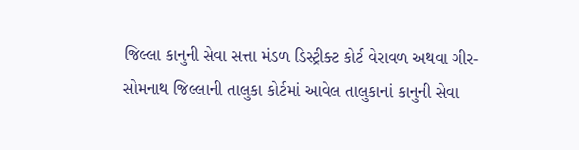જિલ્લા કાનુની સેવા સત્તા મંડળ ડિસ્ટ્રીક્ટ કોર્ટ વેરાવળ અથવા ગીર-સોમનાથ જિલ્લાની તાલુકા કોર્ટમાં આવેલ તાલુકાનાં કાનુની સેવા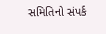સમિતિનો સંપર્ક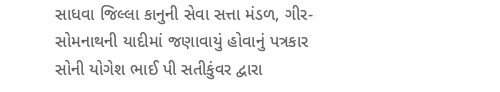સાધવા જિલ્લા કાનુની સેવા સત્તા મંડળ, ગીર-સોમનાથની યાદીમાં જણાવાયું હોવાનું પત્રકાર સોની યોગેશ ભાઈ પી સતીકુંવર દ્વારા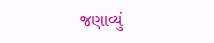જણાવ્યું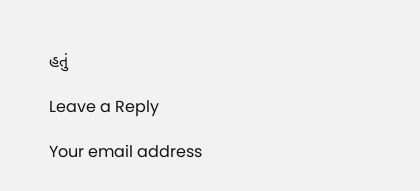હતું

Leave a Reply

Your email address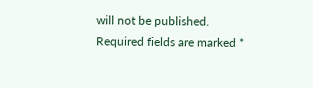will not be published. Required fields are marked *